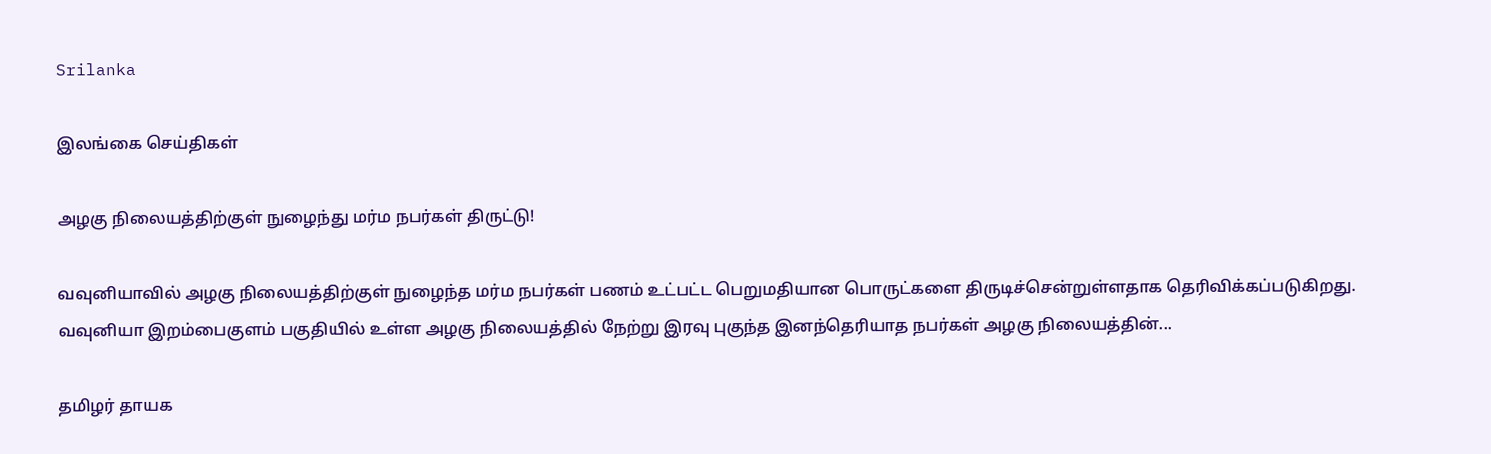Srilanka

இலங்கை செய்திகள்

அழகு நிலையத்திற்குள் நுழைந்து மர்ம நபர்கள் திருட்டு!

வவுனியாவில் அழகு நிலையத்திற்குள் நுழைந்த மர்ம நபர்கள் பணம் உட்பட்ட பெறுமதியான பொருட்களை திருடிச்சென்றுள்ளதாக தெரிவிக்கப்படுகிறது. வவுனியா இறம்பைகுளம் பகுதியில் உள்ள அழகு நிலையத்தில் நேற்று இரவு புகுந்த இனந்தெரியாத நபர்கள் அழகு நிலையத்தின்...

தமிழர் தாயக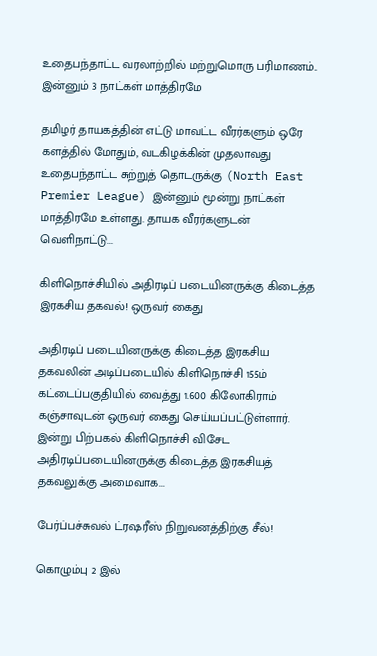உதைபந்தாட்ட வரலாற்றில் மற்றுமொரு பரிமாணம்.. இன்னும் 3 நாட்கள் மாத்திரமே

தமிழர் தாயகத்தின் எட்டு மாவட்ட வீரர்களும் ஒரே களத்தில் மோதும், வடகிழக்கின் முதலாவது உதைபந்தாட்ட சுற்றுத் தொடருக்கு (North East Premier League) இன்னும் மூன்று நாட்கள் மாத்திரமே உள்ளது. தாயக வீரர்களுடன் வெளிநாட்டு...

கிளிநொச்சியில் அதிரடிப் படையினருக்கு கிடைத்த இரகசிய தகவல்! ஒருவர் கைது

அதிரடிப் படையினருக்கு கிடைத்த இரகசிய தகவலின் அடிப்படையில் கிளிநொச்சி 155ம் கட்டைப்பகுதியில் வைத்து 1.600 கிலோகிராம் கஞ்சாவுடன் ஒருவர் கைது செய்யப்பட்டுள்ளார். இன்று பிற்பகல் கிளிநொச்சி விசேட அதிரடிப்படையினருக்கு கிடைத்த இரகசியத் தகவலுக்கு அமைவாக...

பேர்ப்பச்சுவல் ட்ரஷரீஸ் நிறுவனத்திற்கு சீல்!

கொழும்பு 2 இல்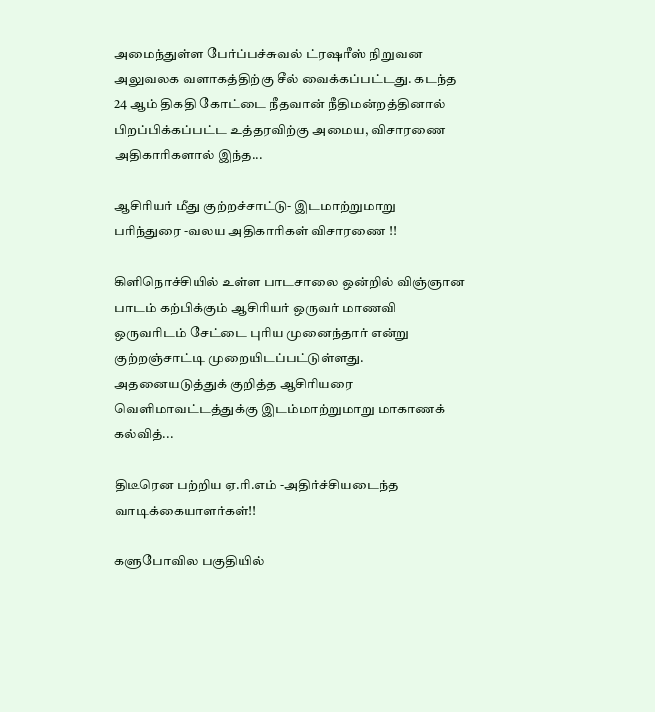அமைந்துள்ள பேர்ப்பச்சுவல் ட்ரஷரீஸ் நிறுவன அலுவலக வளாகத்திற்கு சீல் வைக்கப்பட்டது. கடந்த 24 ஆம் திகதி கோட்டை நீதவான் நீதிமன்றத்தினால் பிறப்பிக்கப்பட்ட உத்தரவிற்கு அமைய, விசாரணை அதிகாரிகளால் இந்த...

ஆசிரியர் மீது குற்றச்சாட்டு- இடமாற்றுமாறு பரிந்துரை -வலய அதிகாரிகள் விசாரணை !!

கிளிநொச்சியில் உள்ள பாடசாலை ஒன்றில் விஞ்ஞான பாடம் கற்பிக்கும் ஆசிரியர் ஒருவர் மாணவி ஒருவரிடம் சேட்டை புரிய முனைந்தார் என்று குற்றஞ்சாட்டி முறையிடப்பட்டுள்ளது. அதனையடுத்துக் குறித்த ஆசிரியரை வெளிமாவட்டத்துக்கு இடம்மாற்றுமாறு மாகாணக் கல்வித்...

திடீரென பற்றிய ஏ.ரி.எம் -அதிர்ச்சியடைந்த வாடிக்கையாளர்கள்!!

களுபோவில பகுதியில்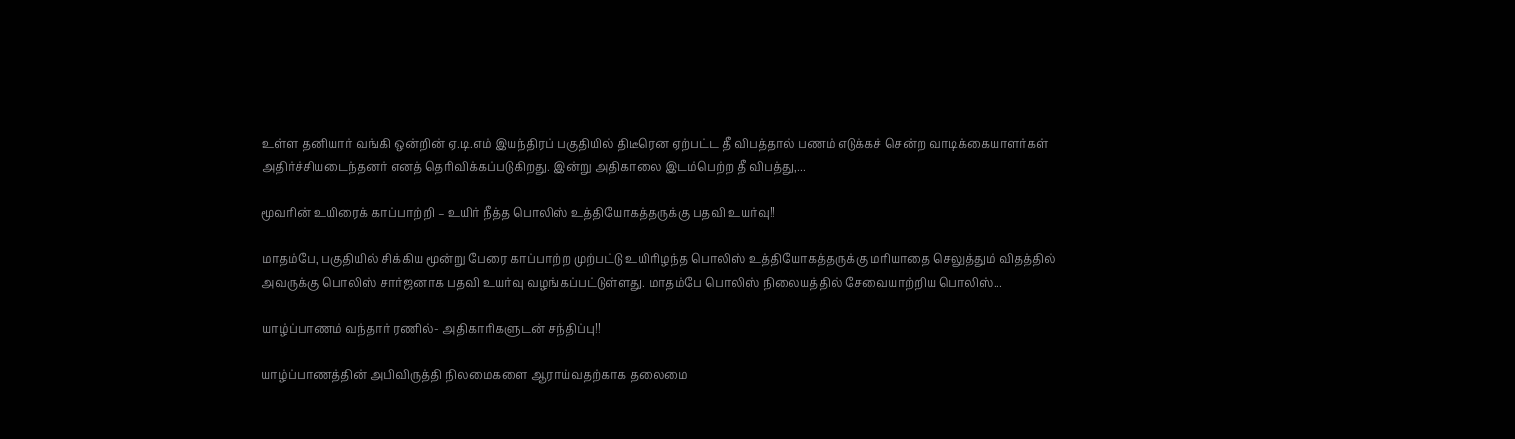உள்ள தனியார் வங்கி ஒன்றின் ஏ.டி.எம் இயந்திரப் பகுதியில் திடீரென ஏற்பட்ட தீ விபத்தால் பணம் எடுக்கச் சென்ற வாடிக்கையாளர்கள் அதிர்ச்சியடைந்தனர் எனத் தெரிவிக்கப்படுகிறது. இன்று அதிகாலை இடம்பெற்ற தீ விபத்து,...

மூவரின் உயிரைக் காப்பாற்றி – உயிர் நீத்த பொலிஸ் உத்தியோகத்தருக்கு பதவி உயர்வு!!

மாதம்பே, பகுதியில் சிக்கிய மூன்று பேரை காப்பாற்ற முற்பட்டு உயிரிழந்த பொலிஸ் உத்தியோகத்தருக்கு மரியாதை செலுத்தும் விதத்தில் அவருக்கு பொலிஸ் சார்ஜனாக பதவி உயர்வு வழங்கப்பட்டுள்ளது. மாதம்பே பொலிஸ் நிலையத்தில் சேவையாற்றிய பொலிஸ்...

யாழ்ப்பாணம் வந்தார் ரணில்- அதிகாரிகளுடன் சந்திப்பு!!

யாழ்ப்பாணத்தின் அபிவிருத்தி நிலமைகளை ஆராய்வதற்காக தலைமை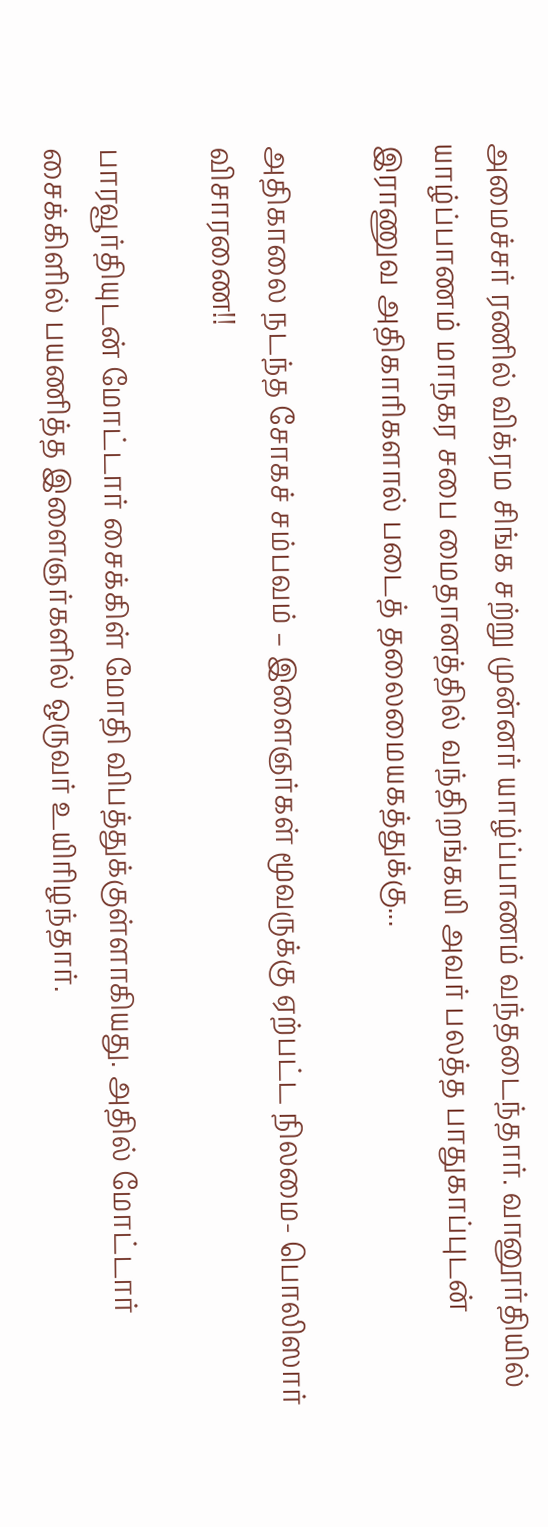அமைச்சர் ரணில் விக்ரம சிங்க சற்று முன்னர் யாழ்ப்பாணம் வந்தடைந்தார். வானூர்தியில் யாழ்ப்பாணம் மாநகர சபை மைதானத்தில் வந்திறங்கயி அவர் பலத்த பாதுகாப்புடன் இராணுவ அதிகாரிகளால் படைத் தலைமையகத்துக்கு...

அதிகாலை நடந்த சோகச் சம்பவம் – இளைஞர்கள் மூவருக்கு ஏற்பட்ட நிலமை- பொலிஸார் விசாரணை!!

பாரவூர்தியுடன் மோட்டார் சைக்கிள் மோதி விபத்துக்குள்ளாகியது. அதில் மோட்டார் சைக்கிளில் பயணித்த இளைஞர்களில் ஒருவர் உயிரிழந்தார்.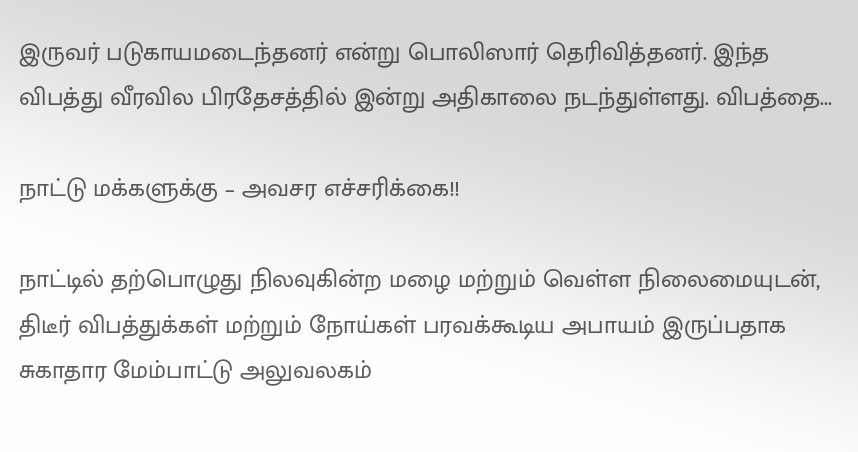இருவர் படுகாயமடைந்தனர் என்று பொலிஸார் தெரிவித்தனர். இந்த விபத்து வீரவில பிரதேசத்தில் இன்று அதிகாலை நடந்துள்ளது. விபத்தை...

நாட்டு மக்களுக்கு – அவசர எச்சரிக்கை!!

நாட்டில் தற்பொழுது நிலவுகின்ற மழை மற்றும் வெள்ள நிலைமையுடன், திடீர் விபத்துக்கள் மற்றும் நோய்கள் பரவக்கூடிய அபாயம் இருப்பதாக சுகாதார மேம்பாட்டு அலுவலகம்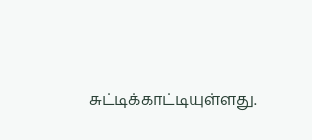சுட்டிக்காட்டியுள்ளது.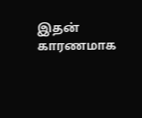இதன் காரணமாக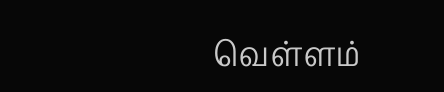வெள்ளம்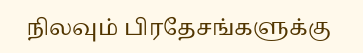நிலவும் பிரதேசங்களுக்கு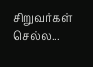சிறுவர்கள் செல்ல...